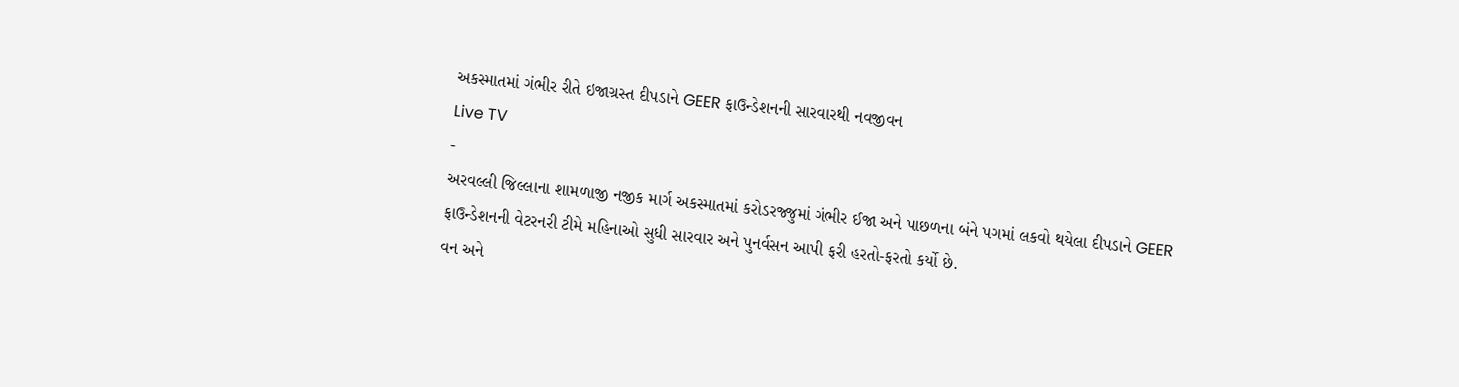અકસ્માતમાં ગંભીર રીતે ઇજાગ્રસ્ત દીપડાને GEER ફાઉન્ડેશનની સારવારથી નવજીવન
Live TV
-
અરવલ્લી જિલ્લાના શામળાજી નજીક માર્ગ અકસ્માતમાં કરોડરજ્જુમાં ગંભીર ઈજા અને પાછળના બંને પગમાં લકવો થયેલા દીપડાને GEER ફાઉન્ડેશનની વેટરનરી ટીમે મહિનાઓ સુધી સારવાર અને પુનર્વસન આપી ફરી હરતો-ફરતો કર્યો છે.
વન અને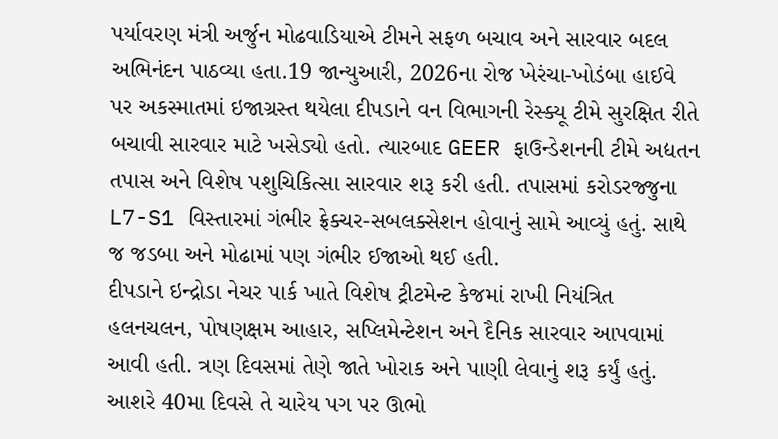પર્યાવરણ મંત્રી અર્જુન મોઢવાડિયાએ ટીમને સફળ બચાવ અને સારવાર બદલ અભિનંદન પાઠવ્યા હતા.19 જાન્યુઆરી, 2026ના રોજ ખેરંચા-ખોડંબા હાઈવે પર અકસ્માતમાં ઇજાગ્રસ્ત થયેલા દીપડાને વન વિભાગની રેસ્ક્યૂ ટીમે સુરક્ષિત રીતે બચાવી સારવાર માટે ખસેડ્યો હતો. ત્યારબાદ GEER ફાઉન્ડેશનની ટીમે અદ્યતન તપાસ અને વિશેષ પશુચિકિત્સા સારવાર શરૂ કરી હતી. તપાસમાં કરોડરજ્જુના L7-S1 વિસ્તારમાં ગંભીર ફ્રેક્ચર-સબલક્સેશન હોવાનું સામે આવ્યું હતું. સાથે જ જડબા અને મોઢામાં પણ ગંભીર ઈજાઓ થઈ હતી.
દીપડાને ઇન્દ્રોડા નેચર પાર્ક ખાતે વિશેષ ટ્રીટમેન્ટ કેજમાં રાખી નિયંત્રિત હલનચલન, પોષણક્ષમ આહાર, સપ્લિમેન્ટેશન અને દૈનિક સારવાર આપવામાં આવી હતી. ત્રણ દિવસમાં તેણે જાતે ખોરાક અને પાણી લેવાનું શરૂ કર્યું હતું. આશરે 40મા દિવસે તે ચારેય પગ પર ઊભો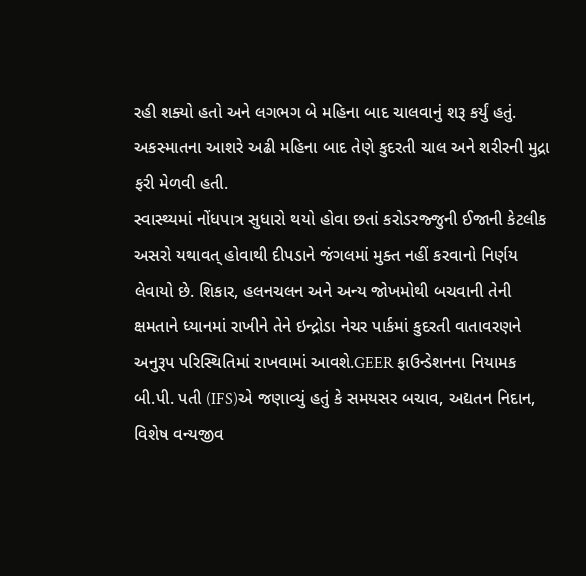રહી શક્યો હતો અને લગભગ બે મહિના બાદ ચાલવાનું શરૂ કર્યું હતું. અકસ્માતના આશરે અઢી મહિના બાદ તેણે કુદરતી ચાલ અને શરીરની મુદ્રા ફરી મેળવી હતી.
સ્વાસ્થ્યમાં નોંધપાત્ર સુધારો થયો હોવા છતાં કરોડરજ્જુની ઈજાની કેટલીક અસરો યથાવત્ હોવાથી દીપડાને જંગલમાં મુક્ત નહીં કરવાનો નિર્ણય લેવાયો છે. શિકાર, હલનચલન અને અન્ય જોખમોથી બચવાની તેની ક્ષમતાને ધ્યાનમાં રાખીને તેને ઇન્દ્રોડા નેચર પાર્કમાં કુદરતી વાતાવરણને અનુરૂપ પરિસ્થિતિમાં રાખવામાં આવશે.GEER ફાઉન્ડેશનના નિયામક બી.પી. પતી (IFS)એ જણાવ્યું હતું કે સમયસર બચાવ, અદ્યતન નિદાન, વિશેષ વન્યજીવ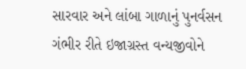સારવાર અને લાંબા ગાળાનું પુનર્વસન ગંભીર રીતે ઇજાગ્રસ્ત વન્યજીવોને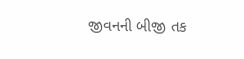જીવનની બીજી તક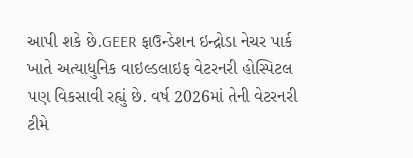આપી શકે છે.GEER ફાઉન્ડેશન ઇન્દ્રોડા નેચર પાર્ક ખાતે અત્યાધુનિક વાઇલ્ડલાઇફ વેટરનરી હોસ્પિટલ પણ વિકસાવી રહ્યું છે. વર્ષ 2026માં તેની વેટરનરી ટીમે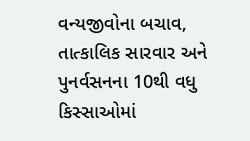વન્યજીવોના બચાવ, તાત્કાલિક સારવાર અને પુનર્વસનના 10થી વધુ કિસ્સાઓમાં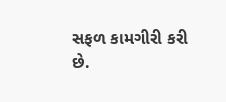સફળ કામગીરી કરી છે.